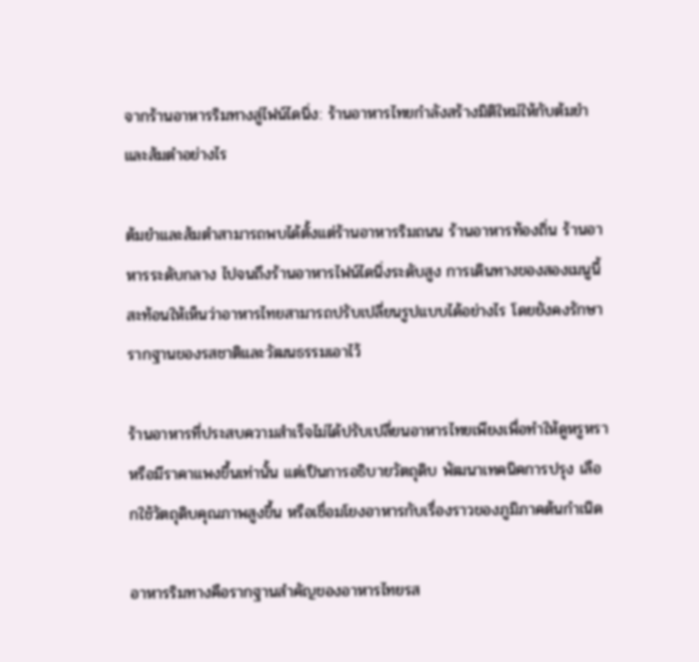จากร้านอาหารริมทางสู่ไฟน์ไดนิ่ง: ร้านอาหารไทยกำลังสร้างมิติใหม่ให้กับต้มยำและส้มตำอย่างไร

ต้มยำและส้มตำสามารถพบได้ตั้งแต่ร้านอาหารริมถนน ร้านอาหารท้องถิ่น ร้านอาหารระดับกลาง ไปจนถึงร้านอาหารไฟน์ไดนิ่งระดับสูง การเดินทางของสองเมนูนี้สะท้อนให้เห็นว่าอาหารไทยสามารถปรับเปลี่ยนรูปแบบได้อย่างไร โดยยังคงรักษารากฐานของรสชาติและวัฒนธรรมเอาไว้

ร้านอาหารที่ประสบความสำเร็จไม่ได้ปรับเปลี่ยนอาหารไทยเพียงเพื่อทำให้ดูหรูหราหรือมีราคาแพงขึ้นเท่านั้น แต่เป็นการอธิบายวัตถุดิบ พัฒนาเทคนิคการปรุง เลือกใช้วัตถุดิบคุณภาพสูงขึ้น หรือเชื่อมโยงอาหารกับเรื่องราวของภูมิภาคต้นกำเนิด

อาหารริมทางคือรากฐานสำคัญของอาหารไทยรส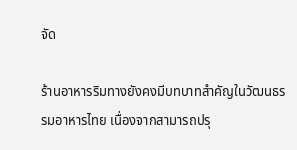จัด

ร้านอาหารริมทางยังคงมีบทบาทสำคัญในวัฒนธรรมอาหารไทย เนื่องจากสามารถปรุ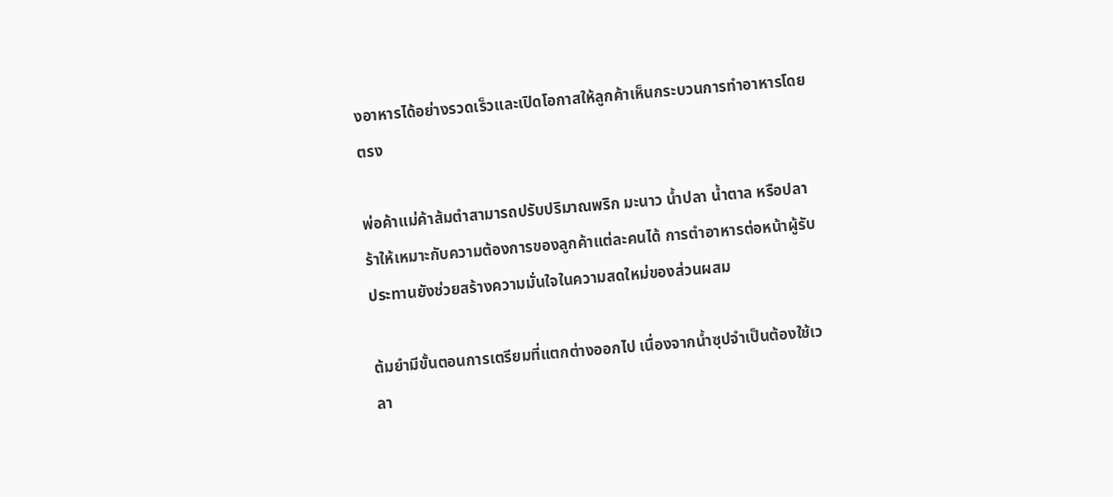งอาหารได้อย่างรวดเร็วและเปิดโอกาสให้ลูกค้าเห็นกระบวนการทำอาหารโดยตรง

พ่อค้าแม่ค้าส้มตำสามารถปรับปริมาณพริก มะนาว น้ำปลา น้ำตาล หรือปลาร้าให้เหมาะกับความต้องการของลูกค้าแต่ละคนได้ การตำอาหารต่อหน้าผู้รับประทานยังช่วยสร้างความมั่นใจในความสดใหม่ของส่วนผสม

ต้มยำมีขั้นตอนการเตรียมที่แตกต่างออกไป เนื่องจากน้ำซุปจำเป็นต้องใช้เวลา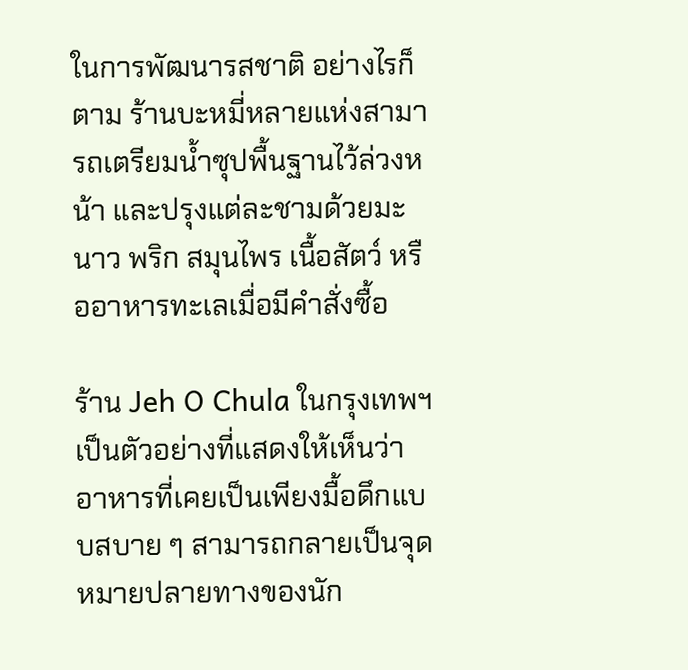ในการพัฒนารสชาติ อย่างไรก็ตาม ร้านบะหมี่หลายแห่งสามารถเตรียมน้ำซุปพื้นฐานไว้ล่วงหน้า และปรุงแต่ละชามด้วยมะนาว พริก สมุนไพร เนื้อสัตว์ หรืออาหารทะเลเมื่อมีคำสั่งซื้อ

ร้าน Jeh O Chula ในกรุงเทพฯ เป็นตัวอย่างที่แสดงให้เห็นว่าอาหารที่เคยเป็นเพียงมื้อดึกแบบสบาย ๆ สามารถกลายเป็นจุดหมายปลายทางของนัก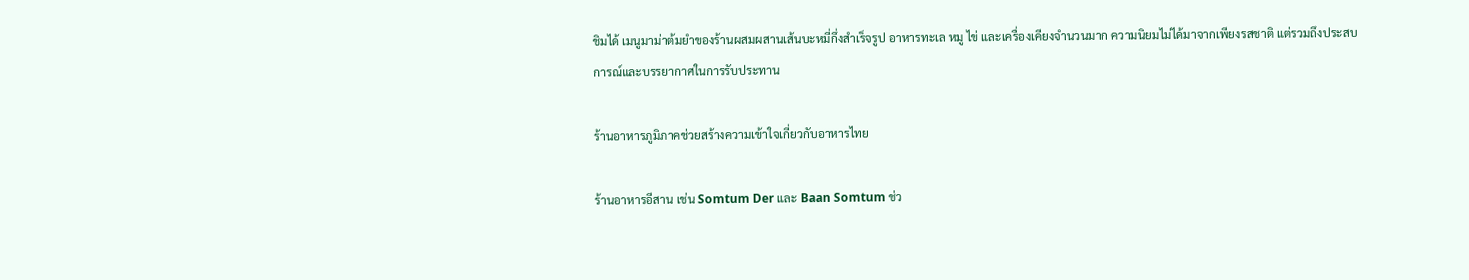ชิมได้ เมนูมาม่าต้มยำของร้านผสมผสานเส้นบะหมี่กึ่งสำเร็จรูป อาหารทะเล หมู ไข่ และเครื่องเคียงจำนวนมาก ความนิยมไม่ได้มาจากเพียงรสชาติ แต่รวมถึงประสบการณ์และบรรยากาศในการรับประทาน

ร้านอาหารภูมิภาคช่วยสร้างความเข้าใจเกี่ยวกับอาหารไทย

ร้านอาหารอีสาน เช่น Somtum Der และ Baan Somtum ช่ว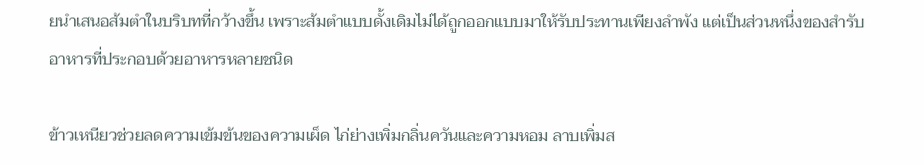ยนำเสนอส้มตำในบริบทที่กว้างขึ้น เพราะส้มตำแบบดั้งเดิมไม่ได้ถูกออกแบบมาให้รับประทานเพียงลำพัง แต่เป็นส่วนหนึ่งของสำรับอาหารที่ประกอบด้วยอาหารหลายชนิด

ข้าวเหนียวช่วยลดความเข้มข้นของความเผ็ด ไก่ย่างเพิ่มกลิ่นควันและความหอม ลาบเพิ่มส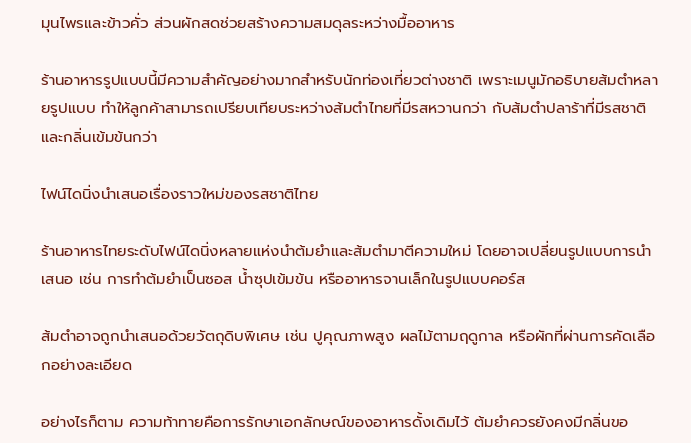มุนไพรและข้าวคั่ว ส่วนผักสดช่วยสร้างความสมดุลระหว่างมื้ออาหาร

ร้านอาหารรูปแบบนี้มีความสำคัญอย่างมากสำหรับนักท่องเที่ยวต่างชาติ เพราะเมนูมักอธิบายส้มตำหลายรูปแบบ ทำให้ลูกค้าสามารถเปรียบเทียบระหว่างส้มตำไทยที่มีรสหวานกว่า กับส้มตำปลาร้าที่มีรสชาติและกลิ่นเข้มข้นกว่า

ไฟน์ไดนิ่งนำเสนอเรื่องราวใหม่ของรสชาติไทย

ร้านอาหารไทยระดับไฟน์ไดนิ่งหลายแห่งนำต้มยำและส้มตำมาตีความใหม่ โดยอาจเปลี่ยนรูปแบบการนำเสนอ เช่น การทำต้มยำเป็นซอส น้ำซุปเข้มข้น หรืออาหารจานเล็กในรูปแบบคอร์ส

ส้มตำอาจถูกนำเสนอด้วยวัตถุดิบพิเศษ เช่น ปูคุณภาพสูง ผลไม้ตามฤดูกาล หรือผักที่ผ่านการคัดเลือกอย่างละเอียด

อย่างไรก็ตาม ความท้าทายคือการรักษาเอกลักษณ์ของอาหารดั้งเดิมไว้ ต้มยำควรยังคงมีกลิ่นขอ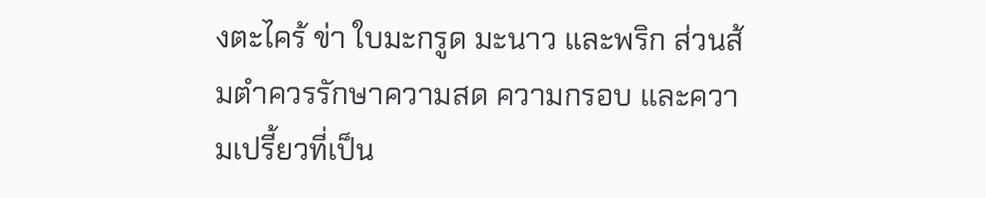งตะไคร้ ข่า ใบมะกรูด มะนาว และพริก ส่วนส้มตำควรรักษาความสด ความกรอบ และความเปรี้ยวที่เป็น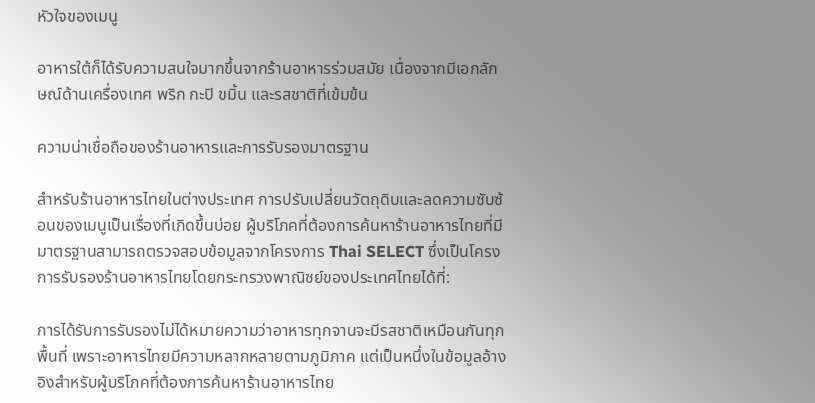หัวใจของเมนู

อาหารใต้ก็ได้รับความสนใจมากขึ้นจากร้านอาหารร่วมสมัย เนื่องจากมีเอกลักษณ์ด้านเครื่องเทศ พริก กะปิ ขมิ้น และรสชาติที่เข้มข้น

ความน่าเชื่อถือของร้านอาหารและการรับรองมาตรฐาน

สำหรับร้านอาหารไทยในต่างประเทศ การปรับเปลี่ยนวัตถุดิบและลดความซับซ้อนของเมนูเป็นเรื่องที่เกิดขึ้นบ่อย ผู้บริโภคที่ต้องการค้นหาร้านอาหารไทยที่มีมาตรฐานสามารถตรวจสอบข้อมูลจากโครงการ Thai SELECT ซึ่งเป็นโครงการรับรองร้านอาหารไทยโดยกระทรวงพาณิชย์ของประเทศไทยได้ที่:

การได้รับการรับรองไม่ได้หมายความว่าอาหารทุกจานจะมีรสชาติเหมือนกันทุกพื้นที่ เพราะอาหารไทยมีความหลากหลายตามภูมิภาค แต่เป็นหนึ่งในข้อมูลอ้างอิงสำหรับผู้บริโภคที่ต้องการค้นหาร้านอาหารไทย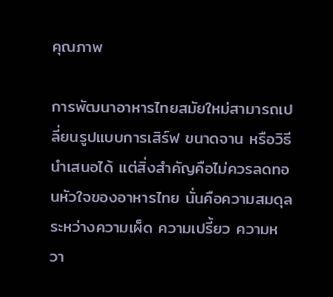คุณภาพ

การพัฒนาอาหารไทยสมัยใหม่สามารถเปลี่ยนรูปแบบการเสิร์ฟ ขนาดจาน หรือวิธีนำเสนอได้ แต่สิ่งสำคัญคือไม่ควรลดทอนหัวใจของอาหารไทย นั่นคือความสมดุลระหว่างความเผ็ด ความเปรี้ยว ความหวา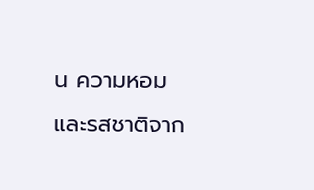น ความหอม และรสชาติจาก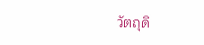วัตถุดิ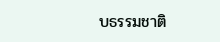บธรรมชาติ